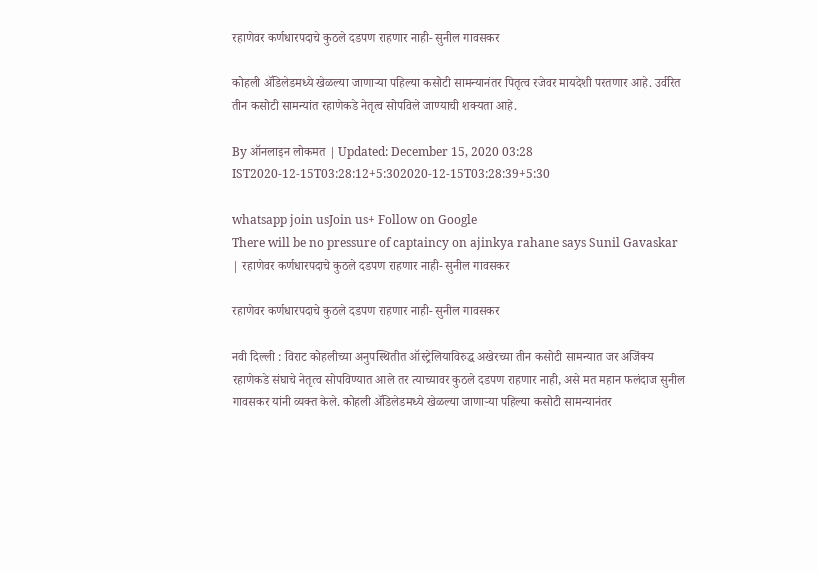रहाणेवर कर्णधारपदाचे कुठले दडपण राहणार नाही- सुनील गावसकर

कोहली ॲडिलेडमध्ये खेळल्या जाणाऱ्या पहिल्या कसोटी सामन्यानंतर पितृत्व रजेवर मायदेशी परतणार आहे. उर्वरित तीन कसोटी सामन्यांत रहाणेकडे नेतृत्व सोपविले जाण्याची शक्यता आहे.

By ऑनलाइन लोकमत | Updated: December 15, 2020 03:28 IST2020-12-15T03:28:12+5:302020-12-15T03:28:39+5:30

whatsapp join usJoin us+ Follow on Google
There will be no pressure of captaincy on ajinkya rahane says Sunil Gavaskar | रहाणेवर कर्णधारपदाचे कुठले दडपण राहणार नाही- सुनील गावसकर

रहाणेवर कर्णधारपदाचे कुठले दडपण राहणार नाही- सुनील गावसकर

नवी दिल्ली : विराट कोहलीच्या अनुपस्थितीत ऑस्ट्रेलियाविरुद्ध अखेरच्या तीन कसोटी सामन्यात जर अजिंक्य रहाणेकडे संघाचे नेतृत्व सोपविण्यात आले तर त्याच्यावर कुठले दडपण राहणार नाही, असे मत महान फलंदाज सुनील गावसकर यांनी व्यक्त केले. कोहली ॲडिलेडमध्ये खेळल्या जाणाऱ्या पहिल्या कसोटी सामन्यानंतर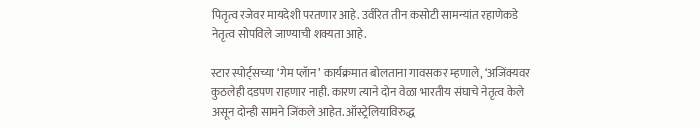पितृत्व रजेवर मायदेशी परतणार आहे. उर्वरित तीन कसोटी सामन्यांत रहाणेकडे नेतृत्व सोपविले जाण्याची शक्यता आहे.

स्टार स्पोर्ट्सच्या ‘गेम प्लॅान’ कार्यक्रमात बोलताना गावसकर म्हणाले, ‘अजिंक्यवर कुठलेही दडपण राहणार नाही. कारण त्याने दोन वेळा भारतीय संघाचे नेतृत्व केले असून दोन्ही सामने जिंकले आहेत. ऑस्ट्रेलियाविरुद्ध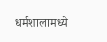धर्मशालामध्ये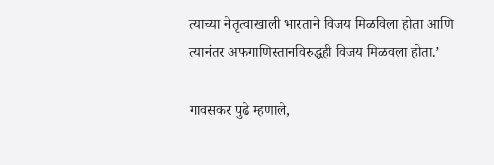त्याच्या नेतृत्वाखाली भारताने विजय मिळविला होता आणि त्यानंतर अफगाणिस्तानविरुद्धही विजय मिळवला होता.’

गावसकर पुढे म्हणाले,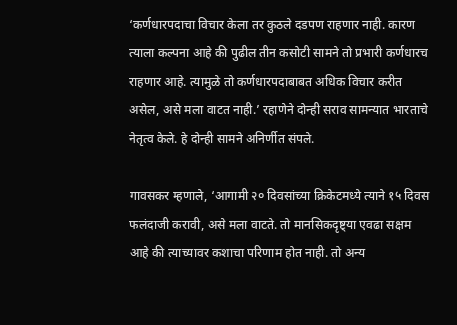‘कर्णधारपदाचा विचार केला तर कुठले दडपण राहणार नाही. कारण त्याला कल्पना आहे की पुढील तीन कसोटी सामने तो प्रभारी कर्णधारच राहणार आहे. त्यामुळे तो कर्णधारपदाबाबत अधिक विचार करीत असेल, असे मला वाटत नाही.’ रहाणेने दोन्ही सराव सामन्यात भारताचे नेतृत्व केले. हे दोन्ही सामने अनिर्णीत संपले.

गावसकर म्हणाले, ‘आगामी २० दिवसांच्या क्रिकेटमध्ये त्याने १५ दिवस फलंदाजी करावी, असे मला वाटते. तो मानसिकदृष्ट्या एवढा सक्षम आहे की त्याच्यावर कशाचा परिणाम होत नाही. तो अन्य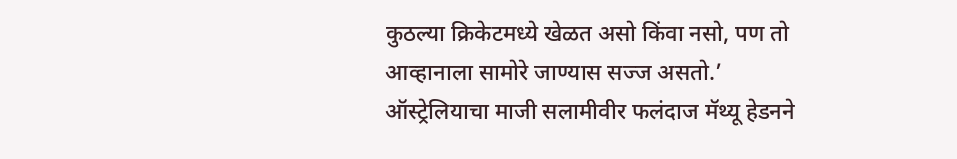कुठल्या क्रिकेटमध्ये खेळत असो किंवा नसो, पण तो आव्हानाला सामोरे जाण्यास सज्ज असतो.’
ऑस्ट्रेलियाचा माजी सलामीवीर फलंदाज मॅथ्यू हेडनने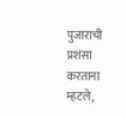पुजाराची प्रशंसा करताना म्हटले,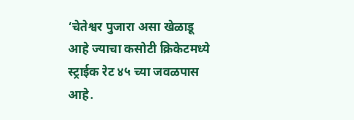‘चेतेश्वर पुजारा असा खेळाडू आहे ज्याचा कसोटी क्रिकेटमध्ये स्ट्राईक रेट ४५ च्या जवळपास आहे.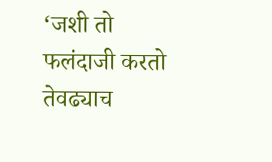‘जशी तो फलंदाजी करतो तेवढ्याच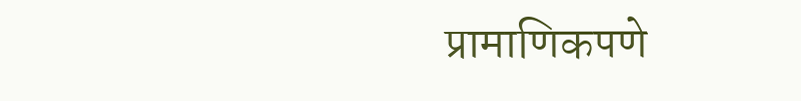प्रामाणिकपणे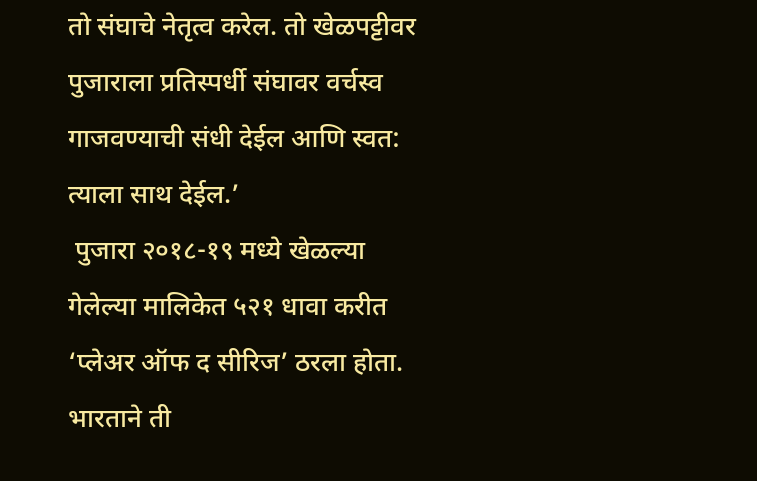तो संघाचे नेतृत्व करेल. तो खेळपट्टीवर पुजाराला प्रतिस्पर्धी संघावर वर्चस्व गाजवण्याची संधी देईल आणि स्वत: त्याला साथ देईल.’
 पुजारा २०१८-१९ मध्ये खेळल्या गेलेल्या मालिकेत ५२१ धावा करीत ‘प्लेअर ऑफ द सीरिज’ ठरला होता. भारताने ती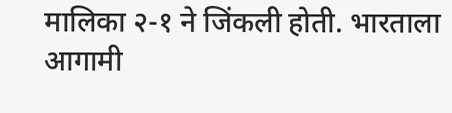मालिका २-१ ने जिंकली होती. भारताला आगामी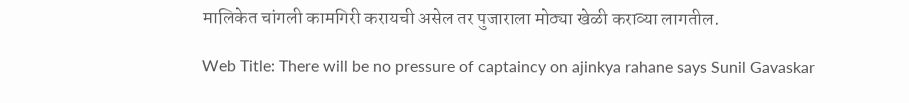मालिकेत चांगली कामगिरी करायची असेल तर पुजाराला मोठ्या खेळी कराव्या लागतील.

Web Title: There will be no pressure of captaincy on ajinkya rahane says Sunil Gavaskar